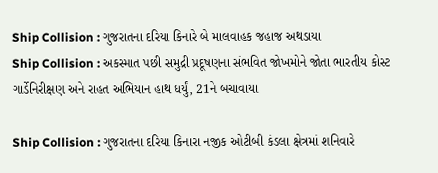Ship Collision : ગુજરાતના દરિયા કિનારે બે માલવાહક જહાજ અથડાયા
Ship Collision : અકસ્માત પછી સમુદ્રી પ્રદૂષણના સંભવિત જોખમોને જોતા ભારતીય કોસ્ટ ગાર્ડેનિરીક્ષણ અને રાહત અભિયાન હાથ ધર્યું, 21ને બચાવાયા

Ship Collision : ગુજરાતના દરિયા કિનારા નજીક ઓટીબી કંડલા ક્ષેત્રમાં શનિવારે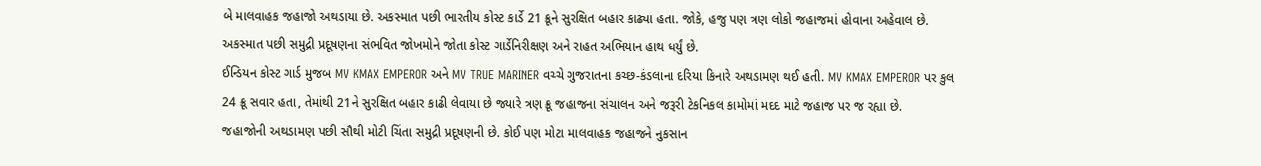બે માલવાહક જહાજો અથડાયા છે. અકસ્માત પછી ભારતીય કોસ્ટ કાર્ડે 21 ક્રૂને સુરક્ષિત બહાર કાઢ્યા હતા. જોકે, હજુ પણ ત્રણ લોકો જહાજમાં હોવાના અહેવાલ છે. અકસ્માત પછી સમુદ્રી પ્રદૂષણના સંભવિત જોખમોને જોતા કોસ્ટ ગાર્ડેનિરીક્ષણ અને રાહત અભિયાન હાથ ધર્યું છે.
ઈન્ડિયન કોસ્ટ ગાર્ડ મુજબ MV KMAX EMPEROR અને MV TRUE MARINER વચ્ચે ગુજરાતના કચ્છ-કંડલાના દરિયા કિનારે અથડામણ થઈ હતી. MV KMAX EMPEROR પર કુલ 24 ક્રૂ સવાર હતા, તેમાંથી 21ને સુરક્ષિત બહાર કાઢી લેવાયા છે જ્યારે ત્રણ ક્રૂ જહાજના સંચાલન અને જરૂરી ટેકનિકલ કામોમાં મદદ માટે જહાજ પર જ રહ્યા છે.
જહાજોની અથડામણ પછી સૌથી મોટી ચિંતા સમુદ્રી પ્રદૂષણની છે. કોઈ પણ મોટા માલવાહક જહાજને નુકસાન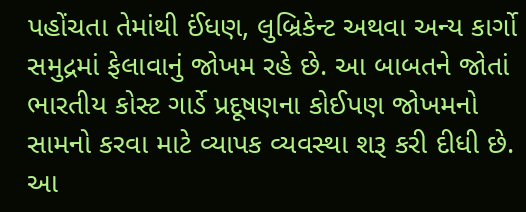પહોંચતા તેમાંથી ઈંધણ, લુબ્રિકેન્ટ અથવા અન્ય કાર્ગો સમુદ્રમાં ફેલાવાનું જોખમ રહે છે. આ બાબતને જોતાં ભારતીય કોસ્ટ ગાર્ડે પ્રદૂષણના કોઈપણ જોખમનો સામનો કરવા માટે વ્યાપક વ્યવસ્થા શરૂ કરી દીધી છે.
આ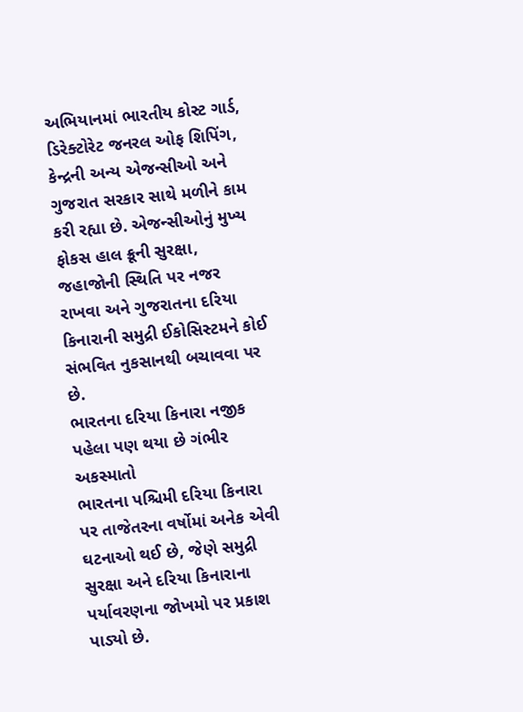અભિયાનમાં ભારતીય કોસ્ટ ગાર્ડ, ડિરેક્ટોરેટ જનરલ ઓફ શિપિંગ, કેન્દ્રની અન્ય એજન્સીઓ અને ગુજરાત સરકાર સાથે મળીને કામ કરી રહ્યા છે. એજન્સીઓનું મુખ્ય ફોકસ હાલ ક્રૂની સુરક્ષા, જહાજોની સ્થિતિ પર નજર રાખવા અને ગુજરાતના દરિયા કિનારાની સમુદ્રી ઈકોસિસ્ટમને કોઈ સંભવિત નુકસાનથી બચાવવા પર છે.
ભારતના દરિયા કિનારા નજીક પહેલા પણ થયા છે ગંભીર અકસ્માતો
ભારતના પશ્ચિમી દરિયા કિનારા પર તાજેતરના વર્ષોમાં અનેક એવી ઘટનાઓ થઈ છે, જેણે સમુદ્રી સુરક્ષા અને દરિયા કિનારાના પર્યાવરણના જોખમો પર પ્રકાશ પાડ્યો છે.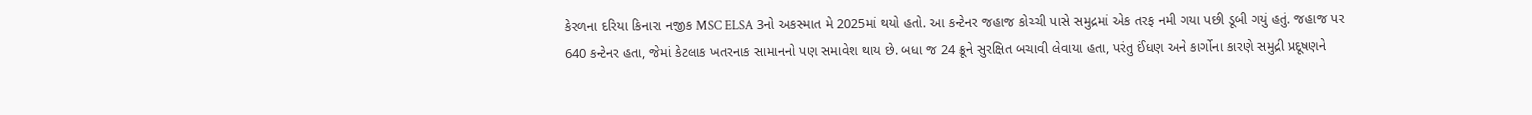કેરળના દરિયા કિનારા નજીક MSC ELSA 3નો અકસ્માત મે 2025માં થયો હતો. આ કન્ટેનર જહાજ કોચ્ચી પાસે સમુદ્રમાં એક તરફ નમી ગયા પછી ડૂબી ગયું હતું. જહાજ પર 640 કન્ટેનર હતા, જેમાં કેટલાક ખતરનાક સામાનનો પણ સમાવેશ થાય છે. બધા જ 24 ક્રૂને સુરક્ષિત બચાવી લેવાયા હતા, પરંતુ ઈંધણ અને કાર્ગોના કારણે સમુદ્રી પ્રદૂષણને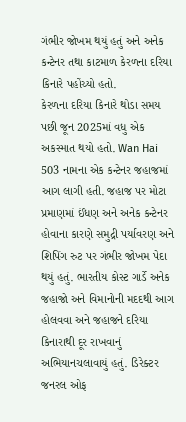ગંભીર જોખમ થયું હતું અને અનેક કન્ટેનર તથા કાટમાળ કેરળના દરિયા કિનારે પહોંચ્યો હતો.
કેરળના દરિયા કિનારે થોડા સમય પછી જૂન 2025માં વધુ એક અકસ્માત થયો હતો. Wan Hai 503 નામના એક કન્ટેનર જહાજમાં આગ લાગી હતી. જહાજ પર મોટા પ્રમાણમાં ઈંધણ અને અનેક કન્ટેનર હોવાના કારણે સમુદ્રી પર્યાવરણ અને શિપિંગ રુટ પર ગંભીર જોખમ પેદા થયું હતું. ભારતીય કોસ્ટ ગાર્ડે અનેક જહાજો અને વિમાનોની મદદથી આગ હોલવવા અને જહાજને દરિયા કિનારાથી દૂર રાખવાનું અભિયાનચલાવાયું હતું. ડિરેક્ટર જનરલ ઓફ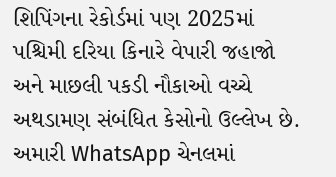શિપિંગના રેકોર્ડમાં પણ 2025માં પશ્ચિમી દરિયા કિનારે વેપારી જહાજો અને માછલી પકડી નૌકાઓ વચ્ચે અથડામણ સંબંધિત કેસોનો ઉલ્લેખ છે.
અમારી WhatsApp ચેનલમાં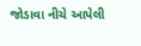જોડાવા નીચે આપેલી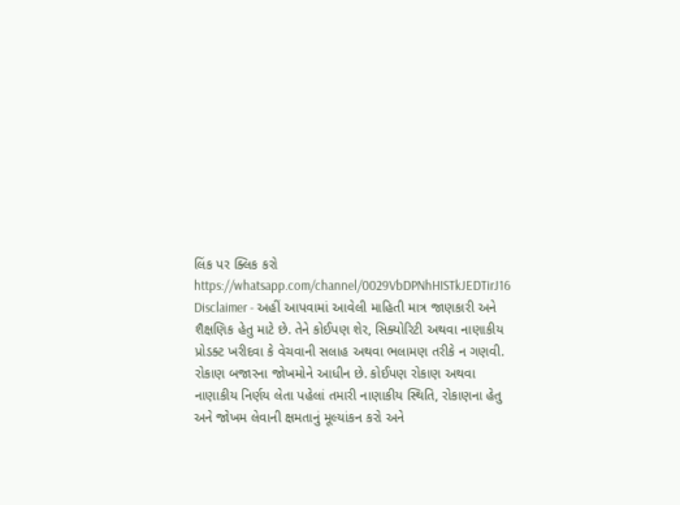લિંક પર ક્લિક કરો
https://whatsapp.com/channel/0029VbDPNhHISTkJEDTirJ16
Disclaimer - અહીં આપવામાં આવેલી માહિતી માત્ર જાણકારી અને શૈક્ષણિક હેતુ માટે છે. તેને કોઈપણ શેર, સિક્યોરિટી અથવા નાણાકીય પ્રોડક્ટ ખરીદવા કે વેચવાની સલાહ અથવા ભલામણ તરીકે ન ગણવી. રોકાણ બજારના જોખમોને આધીન છે. કોઈપણ રોકાણ અથવા નાણાકીય નિર્ણય લેતા પહેલાં તમારી નાણાકીય સ્થિતિ, રોકાણના હેતુ અને જોખમ લેવાની ક્ષમતાનું મૂલ્યાંકન કરો અને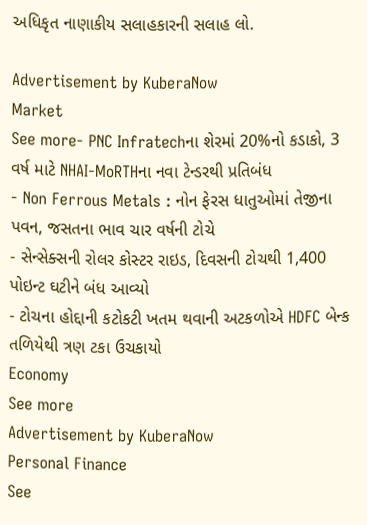અધિકૃત નાણાકીય સલાહકારની સલાહ લો.

Advertisement by KuberaNow
Market
See more- PNC Infratechના શેરમાં 20%નો કડાકો, 3 વર્ષ માટે NHAI-MoRTHના નવા ટેન્ડરથી પ્રતિબંધ
- Non Ferrous Metals : નોન ફેરસ ધાતુઓમાં તેજીના પવન, જસતના ભાવ ચાર વર્ષની ટોચે
- સેન્સેક્સની રોલર કોસ્ટર રાઇડ, દિવસની ટોચથી 1,400 પોઇન્ટ ઘટીને બંધ આવ્યો
- ટોચના હોદ્દાની કટોકટી ખતમ થવાની અટકળોએ HDFC બેન્ક તળિયેથી ત્રણ ટકા ઉચકાયો
Economy
See more
Advertisement by KuberaNow
Personal Finance
See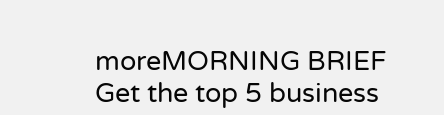moreMORNING BRIEF
Get the top 5 business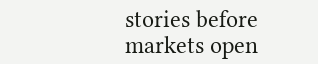stories before markets open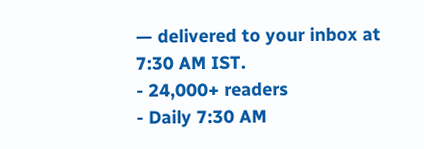— delivered to your inbox at 7:30 AM IST.
- 24,000+ readers
- Daily 7:30 AM